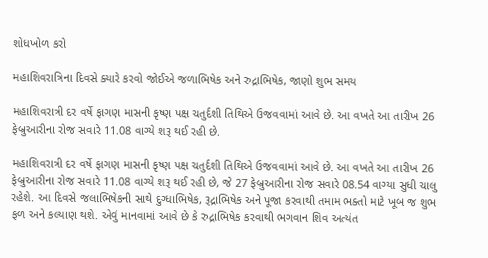શોધખોળ કરો

મહાશિવરાત્રિના દિવસે ક્યારે કરવો જોઈએ જળાભિષેક અને રુદ્રાભિષેક, જાણો શુભ સમય

મહાશિવરાત્રી દર વર્ષે ફાગણ માસની કૃષ્ણ પક્ષ ચતુર્દશી તિથિએ ઉજવવામાં આવે છે. આ વખતે આ તારીખ 26 ફેબ્રુઆરીના રોજ સવારે 11.08 વાગ્યે શરૂ થઈ રહી છે.

મહાશિવરાત્રી દર વર્ષે ફાગણ માસની કૃષ્ણ પક્ષ ચતુર્દશી તિથિએ ઉજવવામાં આવે છે. આ વખતે આ તારીખ 26 ફેબ્રુઆરીના રોજ સવારે 11.08 વાગ્યે શરૂ થઈ રહી છે, જે 27 ફેબ્રુઆરીના રોજ સવારે 08.54 વાગ્યા સુધી ચાલુ રહેશે. આ દિવસે જલાભિષેકની સાથે દુગ્ધાભિષેક, રૂદ્રાભિષેક અને પૂજા કરવાથી તમામ ભક્તો માટે ખૂબ જ શુભ ફળ અને કલ્યાણ થશે. એવું માનવામાં આવે છે કે રુદ્રાભિષેક કરવાથી ભગવાન શિવ અત્યંત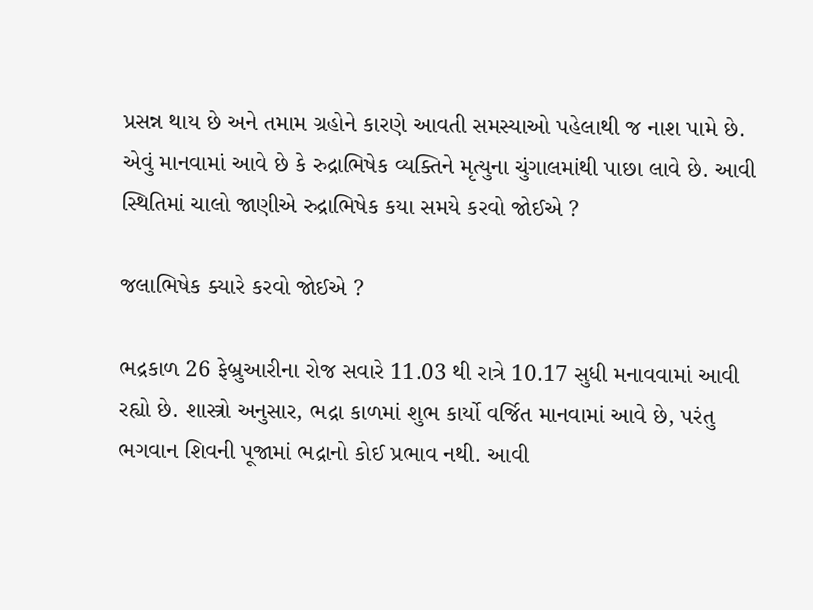પ્રસન્ન થાય છે અને તમામ ગ્રહોને કારણે આવતી સમસ્યાઓ પહેલાથી જ નાશ પામે છે. એવું માનવામાં આવે છે કે રુદ્રાભિષેક વ્યક્તિને મૃત્યુના ચુંગાલમાંથી પાછા લાવે છે. આવી સ્થિતિમાં ચાલો જાણીએ રુદ્રાભિષેક કયા સમયે કરવો જોઈએ ?

જલાભિષેક ક્યારે કરવો જોઈએ ?

ભદ્રકાળ 26 ફેબ્રુઆરીના રોજ સવારે 11.03 થી રાત્રે 10.17 સુધી મનાવવામાં આવી રહ્યો છે. શાસ્ત્રો અનુસાર, ભદ્રા કાળમાં શુભ કાર્યો વર્જિત માનવામાં આવે છે, પરંતુ ભગવાન શિવની પૂજામાં ભદ્રાનો કોઈ પ્રભાવ નથી. આવી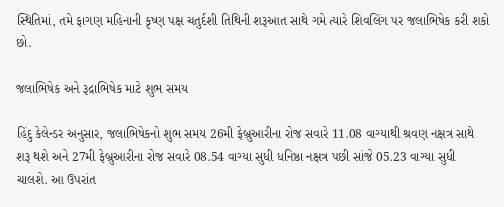સ્થિતિમાં, તમે ફાગણ મહિનાની કૃષ્ણ પક્ષ ચતુર્દશી તિથિની શરૂઆત સાથે ગમે ત્યારે શિવલિંગ પર જલાભિષેક કરી શકો છો.

જલાભિષેક અને રૂદ્રાભિષેક માટે શુભ સમય

હિંદુ કેલેન્ડર અનુસાર, જલાભિષેકનો શુભ સમય 26મી ફેબ્રુઆરીના રોજ સવારે 11.08 વાગ્યાથી શ્રવણ નક્ષત્ર સાથે શરૂ થશે અને 27મી ફેબ્રુઆરીના રોજ સવારે 08.54 વાગ્યા સુધી ધનિષ્ઠા નક્ષત્ર પછી સાંજે 05.23 વાગ્યા સુધી ચાલશે. આ ઉપરાંત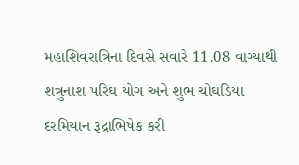મહાશિવરાત્રિના દિવસે સવારે 11.08 વાગ્યાથી શત્રુનાશ પરિઘ યોગ અને શુભ ચોઘડિયા દરમિયાન રૂદ્રાભિષેક કરી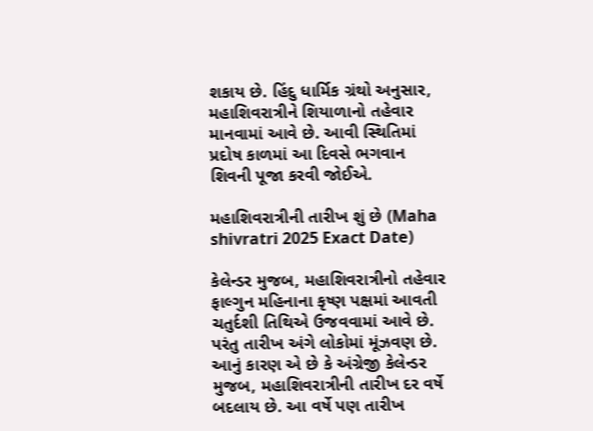શકાય છે. હિંદુ ધાર્મિક ગ્રંથો અનુસાર, મહાશિવરાત્રીને શિયાળાનો તહેવાર માનવામાં આવે છે. આવી સ્થિતિમાં પ્રદોષ કાળમાં આ દિવસે ભગવાન શિવની પૂજા કરવી જોઈએ.

મહાશિવરાત્રીની તારીખ શું છે (Maha shivratri 2025 Exact Date)

કેલેન્ડર મુજબ, મહાશિવરાત્રીનો તહેવાર ફાલ્ગુન મહિનાના કૃષ્ણ પક્ષમાં આવતી ચતુર્દશી તિથિએ ઉજવવામાં આવે છે. પરંતુ તારીખ અંગે લોકોમાં મૂંઝવણ છે. આનું કારણ એ છે કે અંગ્રેજી કેલેન્ડર મુજબ, મહાશિવરાત્રીની તારીખ દર વર્ષે બદલાય છે. આ વર્ષે પણ તારીખ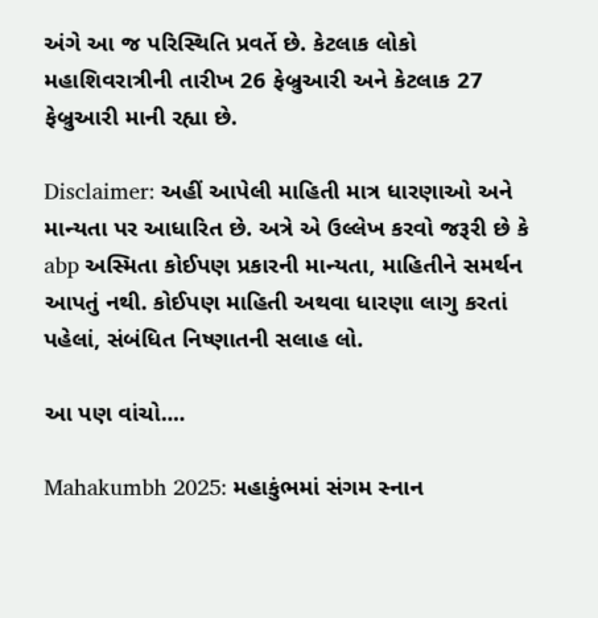અંગે આ જ પરિસ્થિતિ પ્રવર્તે છે. કેટલાક લોકો મહાશિવરાત્રીની તારીખ 26 ફેબ્રુઆરી અને કેટલાક 27 ફેબ્રુઆરી માની રહ્યા છે.

Disclaimer: અહીં આપેલી માહિતી માત્ર ધારણાઓ અને માન્યતા પર આધારિત છે. અત્રે એ ઉલ્લેખ કરવો જરૂરી છે કે abp અસ્મિતા કોઈપણ પ્રકારની માન્યતા, માહિતીને સમર્થન આપતું નથી. કોઈપણ માહિતી અથવા ધારણા લાગુ કરતાં પહેલાં, સંબંધિત નિષ્ણાતની સલાહ લો.

આ પણ વાંચો....

Mahakumbh 2025: મહાકુંભમાં સંગમ સ્નાન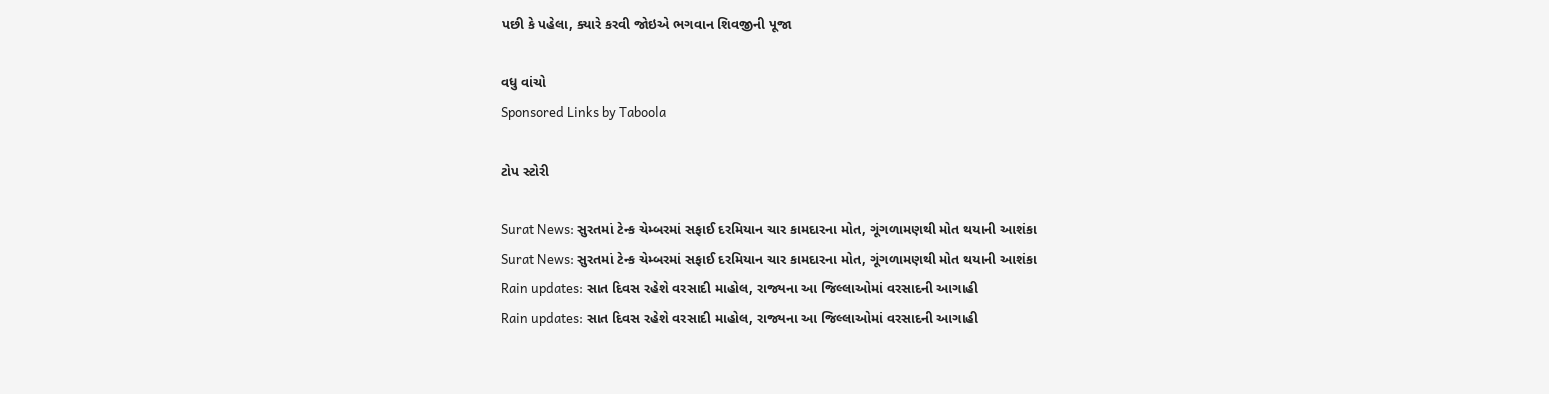પછી કે પહેલા, ક્યારે કરવી જોઇએ ભગવાન શિવજીની પૂજા

વધુ વાંચો
Sponsored Links by Taboola

ટોપ સ્ટોરી

Surat News: સુરતમાં ટેન્ક ચેમ્બરમાં સફાઈ દરમિયાન ચાર કામદારના મોત, ગૂંગળામણથી મોત થયાની આશંકા
Surat News: સુરતમાં ટેન્ક ચેમ્બરમાં સફાઈ દરમિયાન ચાર કામદારના મોત, ગૂંગળામણથી મોત થયાની આશંકા
Rain updates: સાત દિવસ રહેશે વરસાદી માહોલ, રાજ્યના આ જિલ્લાઓમાં વરસાદની આગાહી
Rain updates: સાત દિવસ રહેશે વરસાદી માહોલ, રાજ્યના આ જિલ્લાઓમાં વરસાદની આગાહી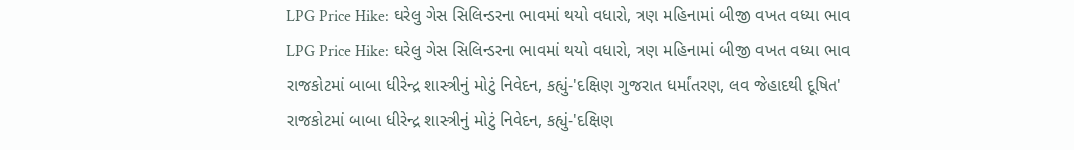LPG Price Hike: ઘરેલુ ગેસ સિલિન્ડરના ભાવમાં થયો વધારો, ત્રણ મહિનામાં બીજી વખત વધ્યા ભાવ
LPG Price Hike: ઘરેલુ ગેસ સિલિન્ડરના ભાવમાં થયો વધારો, ત્રણ મહિનામાં બીજી વખત વધ્યા ભાવ
રાજકોટમાં બાબા ધીરેન્દ્ર શાસ્ત્રીનું મોટું નિવેદન, કહ્યું-'દક્ષિણ ગુજરાત ધર્માંતરણ, લવ જેહાદથી દૂષિત'
રાજકોટમાં બાબા ધીરેન્દ્ર શાસ્ત્રીનું મોટું નિવેદન, કહ્યું-'દક્ષિણ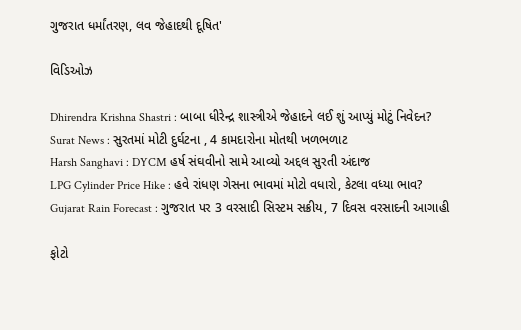ગુજરાત ધર્માંતરણ, લવ જેહાદથી દૂષિત'

વિડિઓઝ

Dhirendra Krishna Shastri : બાબા ધીરેન્દ્ર શાસ્ત્રીએ જેહાદને લઈ શું આપ્યું મોટું નિવેદન?
Surat News : સુરતમાં મોટી દુર્ઘટના , 4 કામદારોના મોતથી ખળભળાટ
Harsh Sanghavi : DYCM હર્ષ સંઘવીનો સામે આવ્યો અદ્દલ સુરતી અંદાજ
LPG Cylinder Price Hike : હવે રાંધણ ગેસના ભાવમાં મોટો વધારો, કેટલા વધ્યા ભાવ?
Gujarat Rain Forecast : ગુજરાત પર 3 વરસાદી સિસ્ટમ સક્રીય, 7 દિવસ વરસાદની આગાહી

ફોટો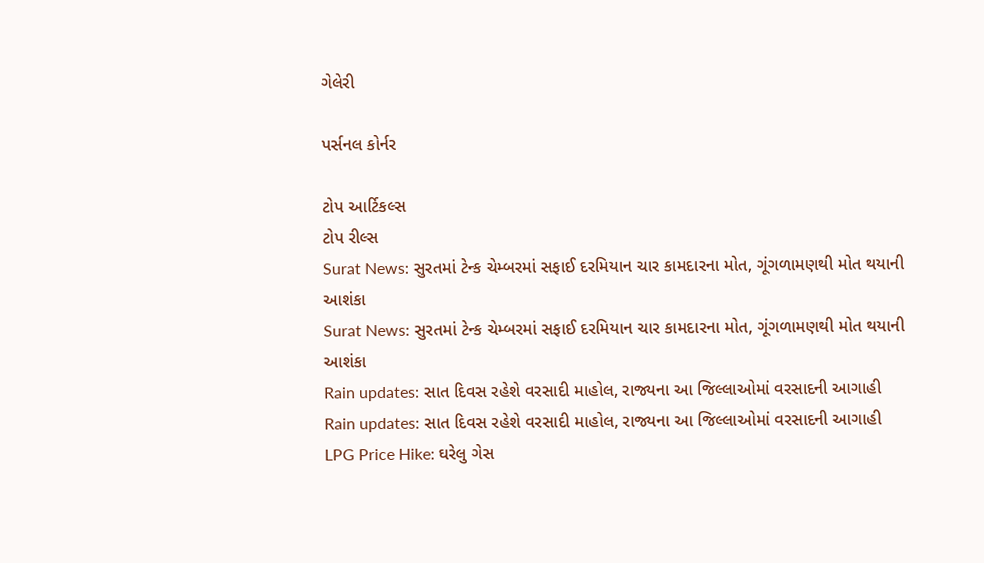ગેલેરી

પર્સનલ કોર્નર

ટોપ આર્ટિકલ્સ
ટોપ રીલ્સ
Surat News: સુરતમાં ટેન્ક ચેમ્બરમાં સફાઈ દરમિયાન ચાર કામદારના મોત, ગૂંગળામણથી મોત થયાની આશંકા
Surat News: સુરતમાં ટેન્ક ચેમ્બરમાં સફાઈ દરમિયાન ચાર કામદારના મોત, ગૂંગળામણથી મોત થયાની આશંકા
Rain updates: સાત દિવસ રહેશે વરસાદી માહોલ, રાજ્યના આ જિલ્લાઓમાં વરસાદની આગાહી
Rain updates: સાત દિવસ રહેશે વરસાદી માહોલ, રાજ્યના આ જિલ્લાઓમાં વરસાદની આગાહી
LPG Price Hike: ઘરેલુ ગેસ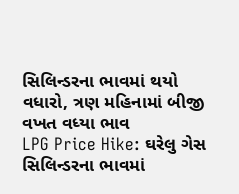સિલિન્ડરના ભાવમાં થયો વધારો, ત્રણ મહિનામાં બીજી વખત વધ્યા ભાવ
LPG Price Hike: ઘરેલુ ગેસ સિલિન્ડરના ભાવમાં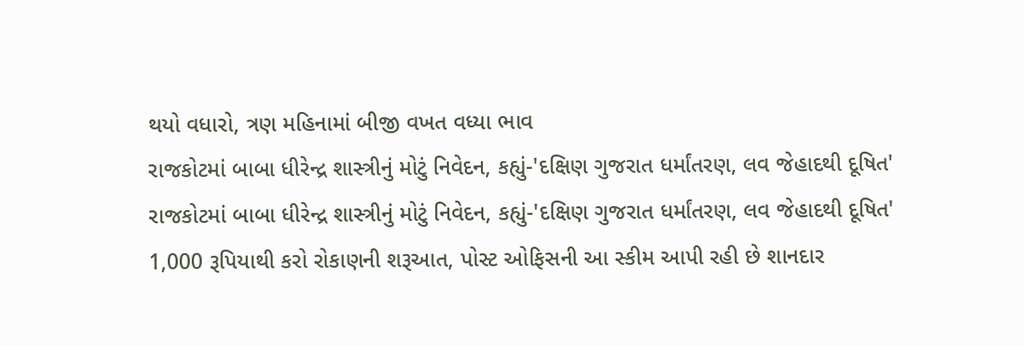થયો વધારો, ત્રણ મહિનામાં બીજી વખત વધ્યા ભાવ
રાજકોટમાં બાબા ધીરેન્દ્ર શાસ્ત્રીનું મોટું નિવેદન, કહ્યું-'દક્ષિણ ગુજરાત ધર્માંતરણ, લવ જેહાદથી દૂષિત'
રાજકોટમાં બાબા ધીરેન્દ્ર શાસ્ત્રીનું મોટું નિવેદન, કહ્યું-'દક્ષિણ ગુજરાત ધર્માંતરણ, લવ જેહાદથી દૂષિત'
1,000 રૂપિયાથી કરો રોકાણની શરૂઆત, પોસ્ટ ઓફિસની આ સ્કીમ આપી રહી છે શાનદાર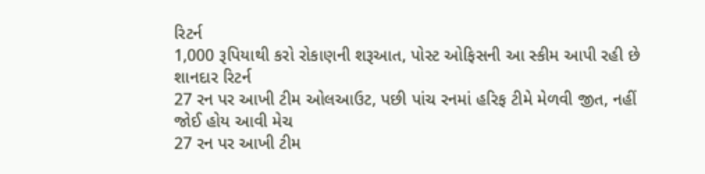રિટર્ન
1,000 રૂપિયાથી કરો રોકાણની શરૂઆત, પોસ્ટ ઓફિસની આ સ્કીમ આપી રહી છે શાનદાર રિટર્ન
27 રન પર આખી ટીમ ઓલઆઉટ, પછી પાંચ રનમાં હરિફ ટીમે મેળવી જીત, નહીં જોઈ હોય આવી મેચ
27 રન પર આખી ટીમ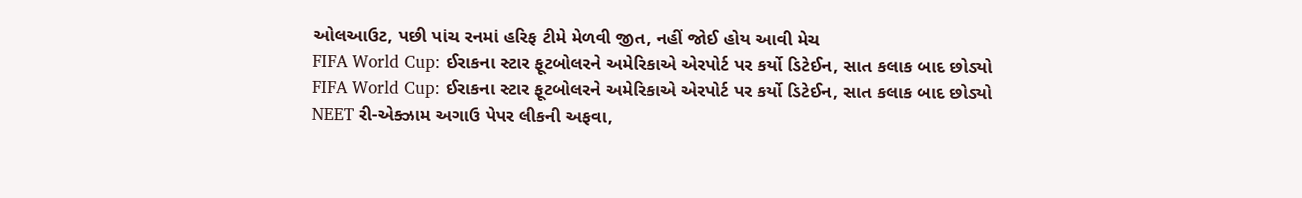ઓલઆઉટ, પછી પાંચ રનમાં હરિફ ટીમે મેળવી જીત, નહીં જોઈ હોય આવી મેચ
FIFA World Cup: ઈરાકના સ્ટાર ફૂટબોલરને અમેરિકાએ એરપોર્ટ પર કર્યો ડિટેઈન, સાત કલાક બાદ છોડ્યો
FIFA World Cup: ઈરાકના સ્ટાર ફૂટબોલરને અમેરિકાએ એરપોર્ટ પર કર્યો ડિટેઈન, સાત કલાક બાદ છોડ્યો
NEET રી-એક્ઝામ અગાઉ પેપર લીકની અફવા,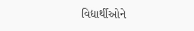વિદ્યાર્થીઓને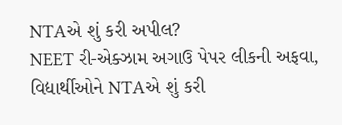NTAએ શું કરી અપીલ?
NEET રી-એક્ઝામ અગાઉ પેપર લીકની અફવા, વિદ્યાર્થીઓને NTAએ શું કરી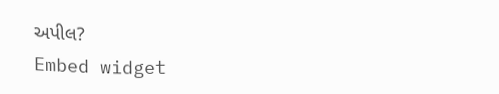અપીલ?
Embed widget